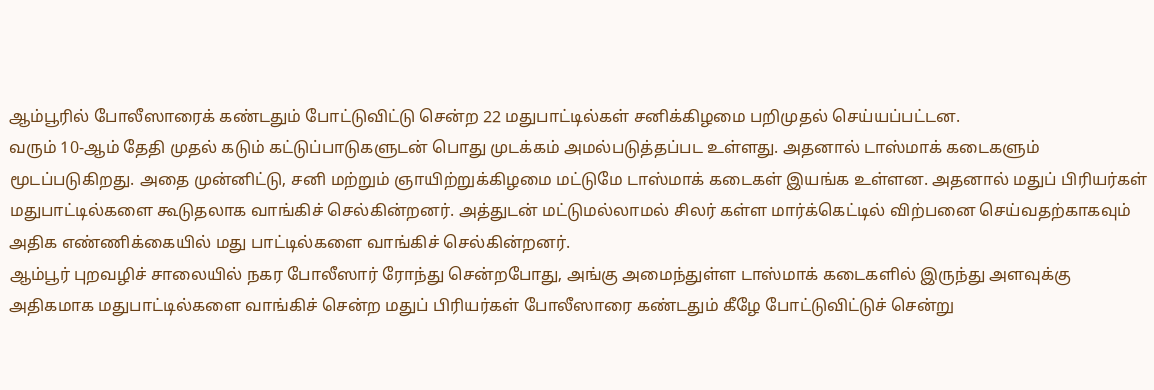ஆம்பூரில் போலீஸாரைக் கண்டதும் போட்டுவிட்டு சென்ற 22 மதுபாட்டில்கள் சனிக்கிழமை பறிமுதல் செய்யப்பட்டன.
வரும் 10-ஆம் தேதி முதல் கடும் கட்டுப்பாடுகளுடன் பொது முடக்கம் அமல்படுத்தப்பட உள்ளது. அதனால் டாஸ்மாக் கடைகளும் மூடப்படுகிறது. அதை முன்னிட்டு, சனி மற்றும் ஞாயிற்றுக்கிழமை மட்டுமே டாஸ்மாக் கடைகள் இயங்க உள்ளன. அதனால் மதுப் பிரியர்கள் மதுபாட்டில்களை கூடுதலாக வாங்கிச் செல்கின்றனர். அத்துடன் மட்டுமல்லாமல் சிலர் கள்ள மார்க்கெட்டில் விற்பனை செய்வதற்காகவும் அதிக எண்ணிக்கையில் மது பாட்டில்களை வாங்கிச் செல்கின்றனர்.
ஆம்பூர் புறவழிச் சாலையில் நகர போலீஸார் ரோந்து சென்றபோது, அங்கு அமைந்துள்ள டாஸ்மாக் கடைகளில் இருந்து அளவுக்கு அதிகமாக மதுபாட்டில்களை வாங்கிச் சென்ற மதுப் பிரியர்கள் போலீஸாரை கண்டதும் கீழே போட்டுவிட்டுச் சென்று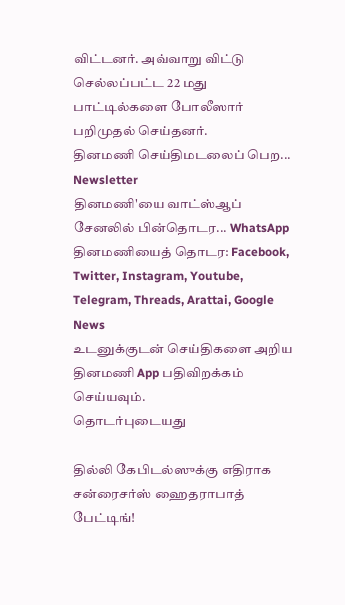விட்டனர். அவ்வாறு விட்டு செல்லப்பட்ட 22 மது பாட்டில்களை போலீஸார் பறிமுதல் செய்தனர்.
தினமணி செய்திமடலைப் பெற... Newsletter
தினமணி'யை வாட்ஸ்ஆப் சேனலில் பின்தொடர... WhatsApp
தினமணியைத் தொடர: Facebook, Twitter, Instagram, Youtube, Telegram, Threads, Arattai, Google News
உடனுக்குடன் செய்திகளை அறிய தினமணி App பதிவிறக்கம் செய்யவும்.
தொடர்புடையது

தில்லி கேபிடல்ஸுக்கு எதிராக சன்ரைசர்ஸ் ஹைதராபாத் பேட்டிங்!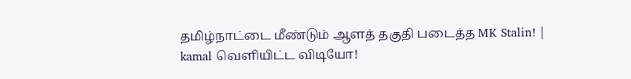தமிழ்நாட்டை மீண்டும் ஆளத் தகுதி படைத்த MK Stalin! | kamal வெளியிட்ட விடியோ!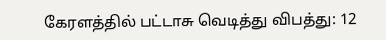கேரளத்தில் பட்டாசு வெடித்து விபத்து: 12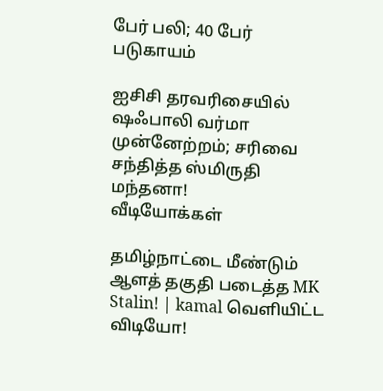பேர் பலி; 40 பேர் படுகாயம்

ஐசிசி தரவரிசையில் ஷஃபாலி வர்மா முன்னேற்றம்; சரிவை சந்தித்த ஸ்மிருதி மந்தனா!
வீடியோக்கள்

தமிழ்நாட்டை மீண்டும் ஆளத் தகுதி படைத்த MK Stalin! | kamal வெளியிட்ட விடியோ!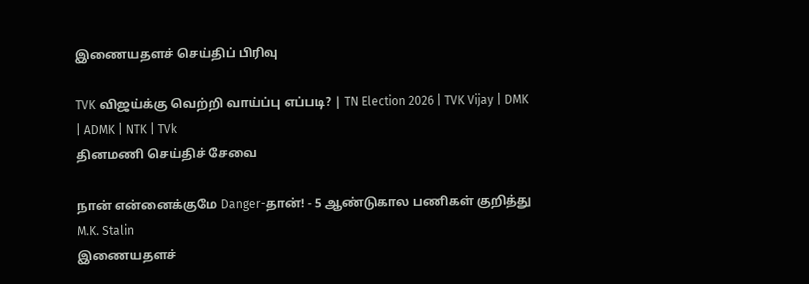இணையதளச் செய்திப் பிரிவு

TVK விஜய்க்கு வெற்றி வாய்ப்பு எப்படி? | TN Election 2026 | TVK Vijay | DMK | ADMK | NTK | TVk
தினமணி செய்திச் சேவை

நான் என்னைக்குமே Danger-தான்! - 5 ஆண்டுகால பணிகள் குறித்து M.K. Stalin
இணையதளச்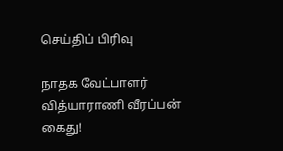செய்திப் பிரிவு

நாதக வேட்பாளர் வித்யாராணி வீரப்பன் கைது!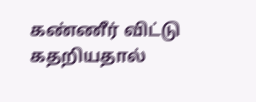கண்ணீர் விட்டு கதறியதால்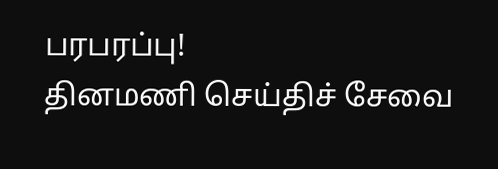பரபரப்பு!
தினமணி செய்திச் சேவை